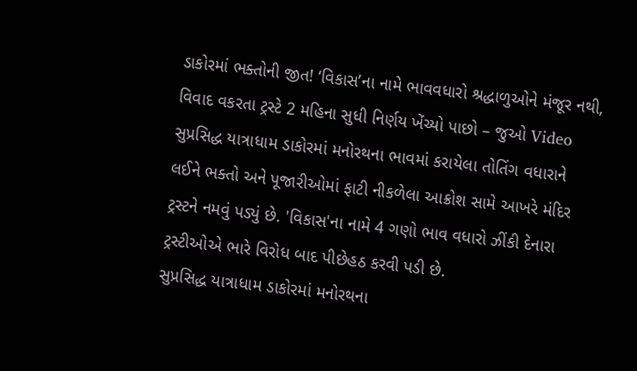ડાકોરમાં ભક્તોની જીત! ‘વિકાસ’ના નામે ભાવવધારો શ્રદ્ધાળુઓને મંજૂર નથી, વિવાદ વકરતા ટ્રસ્ટે 2 મહિના સુધી નિર્ણય ખેંચ્યો પાછો – જુઓ Video
સુપ્રસિદ્ધ યાત્રાધામ ડાકોરમાં મનોરથના ભાવમાં કરાયેલા તોતિંગ વધારાને લઈને ભક્તો અને પૂજારીઓમાં ફાટી નીકળેલા આક્રોશ સામે આખરે મંદિર ટ્રસ્ટને નમવું પડ્યું છે. 'વિકાસ'ના નામે 4 ગણો ભાવ વધારો ઝીંકી દેનારા ટ્રસ્ટીઓએ ભારે વિરોધ બાદ પીછેહઠ કરવી પડી છે.
સુપ્રસિદ્ધ યાત્રાધામ ડાકોરમાં મનોરથના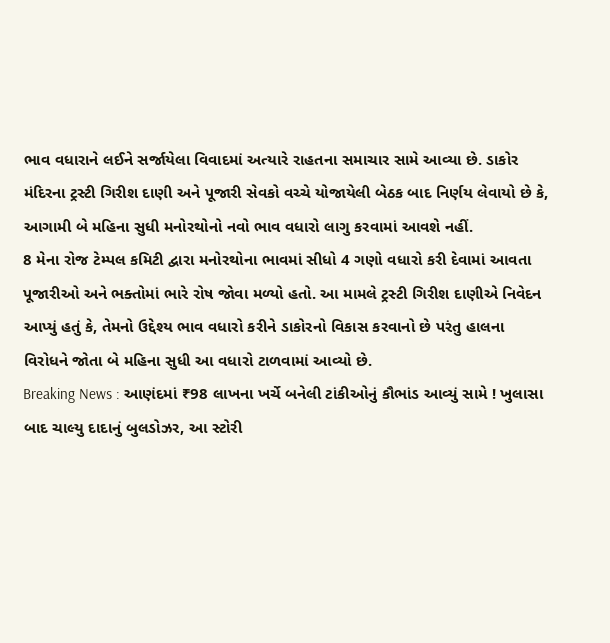ભાવ વધારાને લઈને સર્જાયેલા વિવાદમાં અત્યારે રાહતના સમાચાર સામે આવ્યા છે. ડાકોર મંદિરના ટ્રસ્ટી ગિરીશ દાણી અને પૂજારી સેવકો વચ્ચે યોજાયેલી બેઠક બાદ નિર્ણય લેવાયો છે કે, આગામી બે મહિના સુધી મનોરથોનો નવો ભાવ વધારો લાગુ કરવામાં આવશે નહીં.
8 મેના રોજ ટેમ્પલ કમિટી દ્વારા મનોરથોના ભાવમાં સીધો 4 ગણો વધારો કરી દેવામાં આવતા પૂજારીઓ અને ભક્તોમાં ભારે રોષ જોવા મળ્યો હતો. આ મામલે ટ્રસ્ટી ગિરીશ દાણીએ નિવેદન આપ્યું હતું કે, તેમનો ઉદ્દેશ્ય ભાવ વધારો કરીને ડાકોરનો વિકાસ કરવાનો છે પરંતુ હાલના વિરોધને જોતા બે મહિના સુધી આ વધારો ટાળવામાં આવ્યો છે.
Breaking News : આણંદમાં ₹98 લાખના ખર્ચે બનેલી ટાંકીઓનું કૌભાંડ આવ્યું સામે ! ખુલાસા બાદ ચાલ્યુ દાદાનું બુલડોઝર, આ સ્ટોરી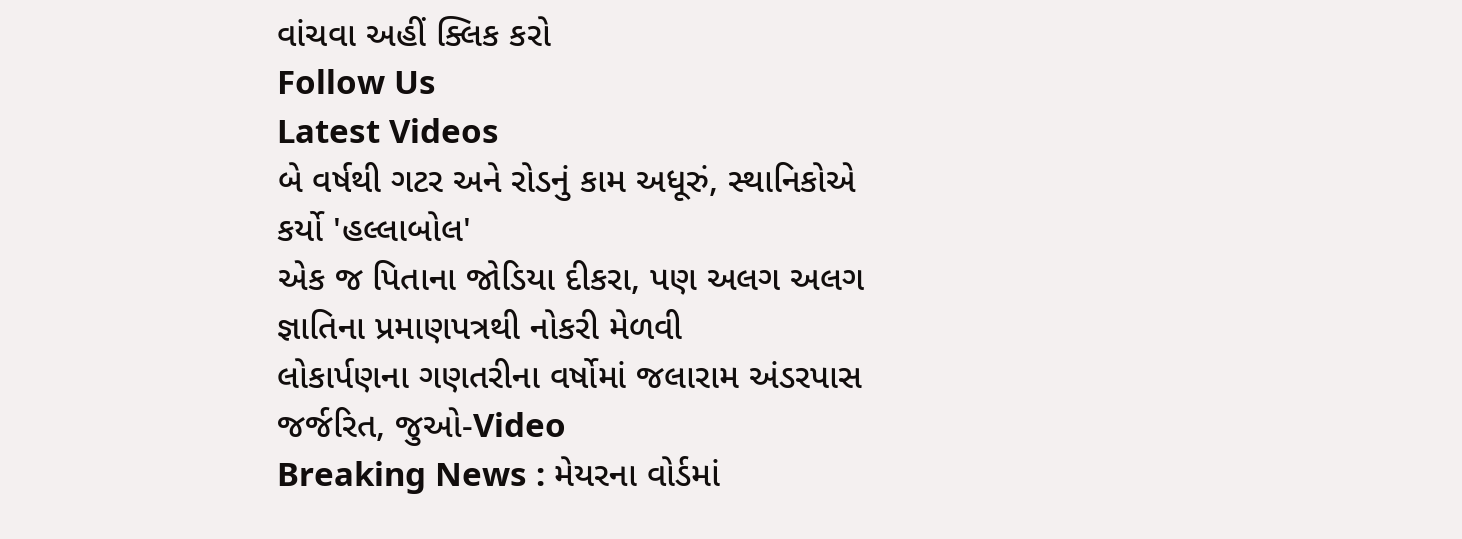વાંચવા અહીં ક્લિક કરો
Follow Us
Latest Videos
બે વર્ષથી ગટર અને રોડનું કામ અધૂરું, સ્થાનિકોએ કર્યો 'હલ્લાબોલ'
એક જ પિતાના જોડિયા દીકરા, પણ અલગ અલગ જ્ઞાતિના પ્રમાણપત્રથી નોકરી મેળવી
લોકાર્પણના ગણતરીના વર્ષોમાં જલારામ અંડરપાસ જર્જરિત, જુઓ-Video
Breaking News : મેયરના વોર્ડમાં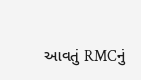આવતું RMCનું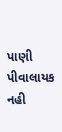પાણી પીવાલાયક નહી